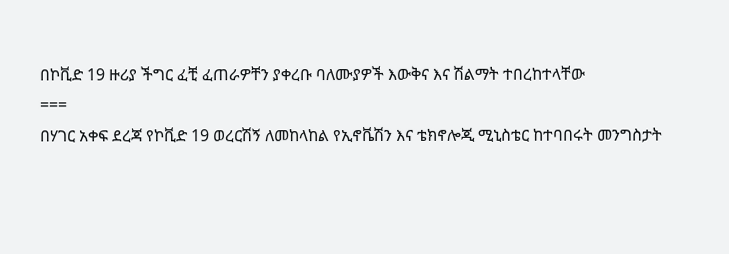በኮቪድ 19 ዙሪያ ችግር ፈቺ ፈጠራዎቸን ያቀረቡ ባለሙያዎች እውቅና እና ሽልማት ተበረከተላቸው
===
በሃገር አቀፍ ደረጃ የኮቪድ 19 ወረርሽኝ ለመከላከል የኢኖቬሽን እና ቴክኖሎጂ ሚኒስቴር ከተባበሩት መንግስታት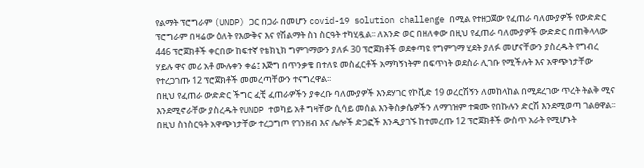የልማት ፕሮግራም (UNDP) ጋር በጋራ በመሆን covid-19 solution challenge በሚል የተዘጋጀው የፈጠራ ባለሙያዎች የውድድር ፕሮግራም በዛሬው ዕለት የእውቅና እና የሽልማት ስነ ስርዓት ተካሂዷል፡፡ ለአንድ ወር በዘለቀው በዚህ የፈጠራ ባለሙያዎች ውድድር በጠቅላላው 446 ፕሮጀክቶች ቀርበው ከፍተኛ የቴክኒክ ግምገማውን ያለፉ 30 ፕሮጀክቶች ወደቀጣዩ የግምገማ ሂደት ያለፉ መሆናቸውን ያስረዱት የግብረ ሃይሉ ዋና መሪ አቶ ሙሉቀን ቀሬ፤ እጅግ በጥንቃቄ በተለዩ መስፈርቶች አማካኝነትም በፍጥነት ወደስራ ሊገቡ የሚችሉት እና አዋጭነታቸው የተረጋገጡ 12 ፕሮጀክቶች መመረጣቸውን ተናግረዋል፡፡
በዚህ የፈጠራ ውድድር ችግር ፈቺ ፈጠራዎችን ያቀረቡ ባለሙያዎች እንደሃገር የኮቪድ 19 ወረርሽኝን ለመከላከል በሚደረገው ጥረት ትልቅ ሚና እንደሚኖራቸው ያስረዱት የUNDP ተወካይ አቶ ግዛቸው ሲሳይ መሰል እንቅስቃሴዎችን ለማገዝም ተቋሙ የበኩሉን ድርሽ እንደሚወጣ ገልፀዋል፡፡ በዚህ ስነስርዓት አዋጭነታቸው ተረጋግጦ የገንዘብ እና ሌሎች ድጋፎች እንዲያገኙ ከተመረጡ 12 ፕሮጀክቶች ውስጥ አራት የሚሆኑት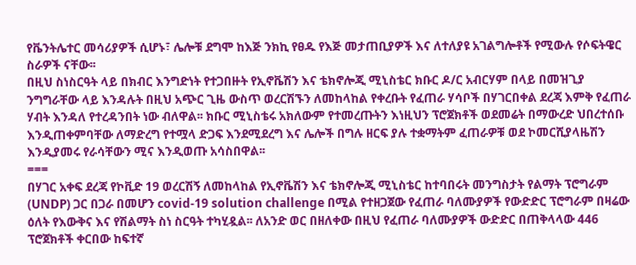የቬንትሌተር መሳሪያዎች ሲሆኑ፣ ሌሎቹ ደግሞ ከእጅ ንክኪ የፀዱ የእጅ መታጠቢያዎች እና ለተለያዩ አገልግሎቶች የሚውሉ የሶፍትዌር ስራዎች ናቸው፡፡
በዚህ ስነስርዓት ላይ በክብር እንግድነት የተጋበዙት የኢኖቬሽን እና ቴክኖሎጂ ሚኒስቴር ክቡር ዶ/ር አብርሃም በላይ በመዝጊያ ንግግራቸው ላይ እንዳሉት በዚህ አጭር ጊዜ ውስጥ ወረርሽኙን ለመከላከል የቀረቡት የፈጠራ ሃሳቦች በሃገርበቀል ደረጃ እምቅ የፈጠራ ሃብት እንዳለ የተረዳንበት ነው ብለዋል፡፡ ክቡር ሚኒስቴሩ አክለውም የተመረጡትን እነዚህን ፕሮጀክቶች ወደመሬት በማውረድ ህበረተሰቡ እንዲጠቀምባቸው ለማድረግ የተሟላ ድጋፍ እንደሚደረግ እና ሌሎች በግሉ ዘርፍ ያሉ ተቋማትም ፈጠራዎቹ ወደ ኮመርሺያላዜሽን እንዲያመሩ የራሳቸውን ሚና እንዲወጡ አሳስበዋል፡፡
===
በሃገር አቀፍ ደረጃ የኮቪድ 19 ወረርሽኝ ለመከላከል የኢኖቬሽን እና ቴክኖሎጂ ሚኒስቴር ከተባበሩት መንግስታት የልማት ፕሮግራም (UNDP) ጋር በጋራ በመሆን covid-19 solution challenge በሚል የተዘጋጀው የፈጠራ ባለሙያዎች የውድድር ፕሮግራም በዛሬው ዕለት የእውቅና እና የሽልማት ስነ ስርዓት ተካሂዷል፡፡ ለአንድ ወር በዘለቀው በዚህ የፈጠራ ባለሙያዎች ውድድር በጠቅላላው 446 ፕሮጀክቶች ቀርበው ከፍተኛ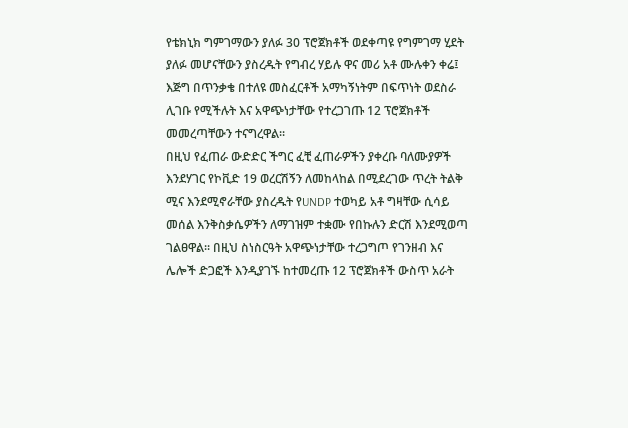የቴክኒክ ግምገማውን ያለፉ 30 ፕሮጀክቶች ወደቀጣዩ የግምገማ ሂደት ያለፉ መሆናቸውን ያስረዱት የግብረ ሃይሉ ዋና መሪ አቶ ሙሉቀን ቀሬ፤ እጅግ በጥንቃቄ በተለዩ መስፈርቶች አማካኝነትም በፍጥነት ወደስራ ሊገቡ የሚችሉት እና አዋጭነታቸው የተረጋገጡ 12 ፕሮጀክቶች መመረጣቸውን ተናግረዋል፡፡
በዚህ የፈጠራ ውድድር ችግር ፈቺ ፈጠራዎችን ያቀረቡ ባለሙያዎች እንደሃገር የኮቪድ 19 ወረርሽኝን ለመከላከል በሚደረገው ጥረት ትልቅ ሚና እንደሚኖራቸው ያስረዱት የUNDP ተወካይ አቶ ግዛቸው ሲሳይ መሰል እንቅስቃሴዎችን ለማገዝም ተቋሙ የበኩሉን ድርሽ እንደሚወጣ ገልፀዋል፡፡ በዚህ ስነስርዓት አዋጭነታቸው ተረጋግጦ የገንዘብ እና ሌሎች ድጋፎች እንዲያገኙ ከተመረጡ 12 ፕሮጀክቶች ውስጥ አራት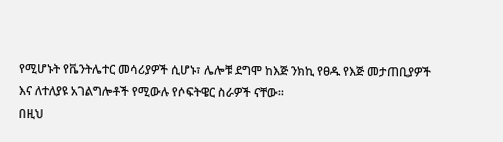የሚሆኑት የቬንትሌተር መሳሪያዎች ሲሆኑ፣ ሌሎቹ ደግሞ ከእጅ ንክኪ የፀዱ የእጅ መታጠቢያዎች እና ለተለያዩ አገልግሎቶች የሚውሉ የሶፍትዌር ስራዎች ናቸው፡፡
በዚህ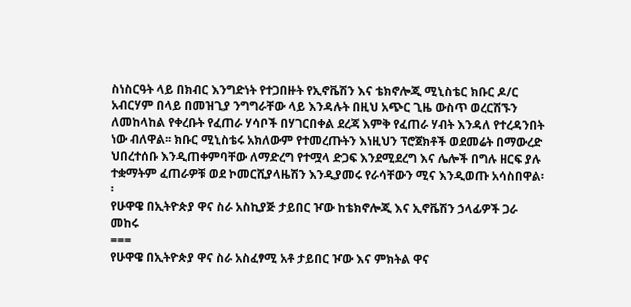ስነስርዓት ላይ በክብር እንግድነት የተጋበዙት የኢኖቬሽን እና ቴክኖሎጂ ሚኒስቴር ክቡር ዶ/ር አብርሃም በላይ በመዝጊያ ንግግራቸው ላይ እንዳሉት በዚህ አጭር ጊዜ ውስጥ ወረርሽኙን ለመከላከል የቀረቡት የፈጠራ ሃሳቦች በሃገርበቀል ደረጃ እምቅ የፈጠራ ሃብት እንዳለ የተረዳንበት ነው ብለዋል፡፡ ክቡር ሚኒስቴሩ አክለውም የተመረጡትን እነዚህን ፕሮጀክቶች ወደመሬት በማውረድ ህበረተሰቡ እንዲጠቀምባቸው ለማድረግ የተሟላ ድጋፍ እንደሚደረግ እና ሌሎች በግሉ ዘርፍ ያሉ ተቋማትም ፈጠራዎቹ ወደ ኮመርሺያላዜሽን እንዲያመሩ የራሳቸውን ሚና እንዲወጡ አሳስበዋል፡፡
የሁዋዌ በኢትዮጵያ ዋና ስራ አስኪያጅ ታይበር ዦው ከቴክኖሎጂ እና ኢኖቬሽን ኃላፊዎች ጋራ መከሩ
===
የሁዋዌ በኢትዮጵያ ዋና ስራ አስፈፃሚ አቶ ታይበር ዦው እና ምክትል ዋና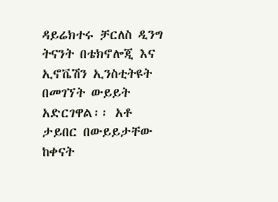ዳይሬክተሩ ቻርለስ ዲንግ ትናንት በቴክኖሎጂ እና ኢኖቬሽን ኢንስቲትዩት በመገኘት ውይይት አድርገዋል፡፡ አቶ ታይበር በውይይታቸው ከቀናት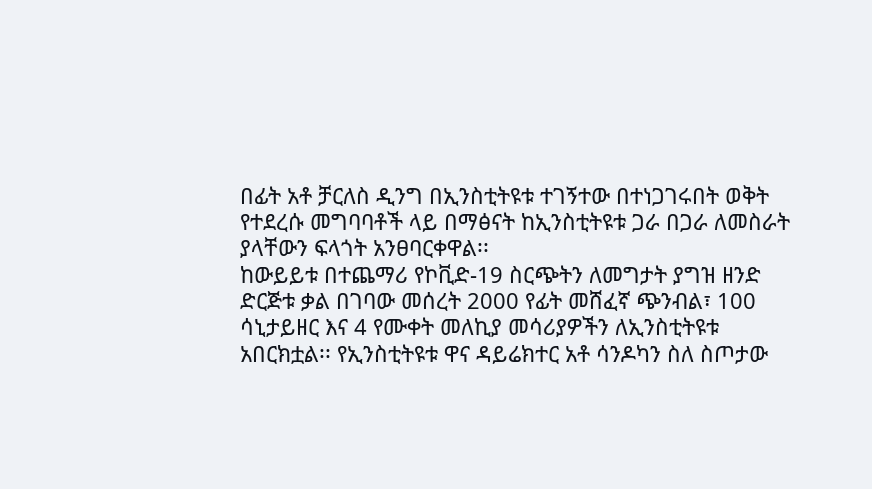በፊት አቶ ቻርለስ ዲንግ በኢንስቲትዩቱ ተገኝተው በተነጋገሩበት ወቅት የተደረሱ መግባባቶች ላይ በማፅናት ከኢንስቲትዩቱ ጋራ በጋራ ለመስራት ያላቸውን ፍላጎት አንፀባርቀዋል፡፡
ከውይይቱ በተጨማሪ የኮቪድ-19 ስርጭትን ለመግታት ያግዝ ዘንድ ድርጅቱ ቃል በገባው መሰረት 2000 የፊት መሸፈኛ ጭንብል፣ 100 ሳኒታይዘር እና 4 የሙቀት መለኪያ መሳሪያዎችን ለኢንስቲትዩቱ አበርክቷል፡፡ የኢንስቲትዩቱ ዋና ዳይሬክተር አቶ ሳንዶካን ስለ ስጦታው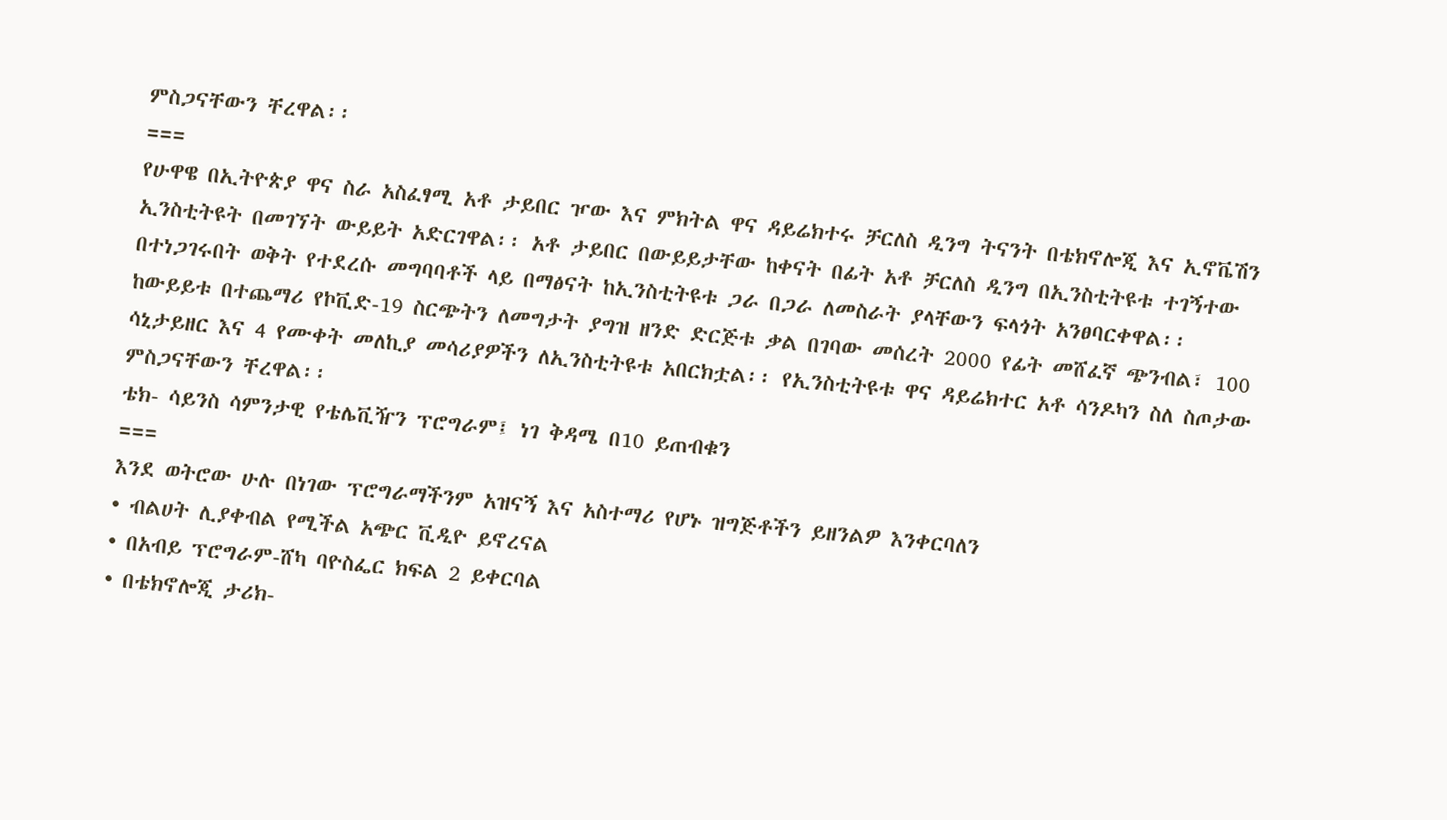ምስጋናቸውን ቸረዋል፡፡
===
የሁዋዌ በኢትዮጵያ ዋና ስራ አስፈፃሚ አቶ ታይበር ዦው እና ምክትል ዋና ዳይሬክተሩ ቻርለስ ዲንግ ትናንት በቴክኖሎጂ እና ኢኖቬሽን ኢንስቲትዩት በመገኘት ውይይት አድርገዋል፡፡ አቶ ታይበር በውይይታቸው ከቀናት በፊት አቶ ቻርለስ ዲንግ በኢንስቲትዩቱ ተገኝተው በተነጋገሩበት ወቅት የተደረሱ መግባባቶች ላይ በማፅናት ከኢንስቲትዩቱ ጋራ በጋራ ለመስራት ያላቸውን ፍላጎት አንፀባርቀዋል፡፡
ከውይይቱ በተጨማሪ የኮቪድ-19 ስርጭትን ለመግታት ያግዝ ዘንድ ድርጅቱ ቃል በገባው መሰረት 2000 የፊት መሸፈኛ ጭንብል፣ 100 ሳኒታይዘር እና 4 የሙቀት መለኪያ መሳሪያዎችን ለኢንስቲትዩቱ አበርክቷል፡፡ የኢንስቲትዩቱ ዋና ዳይሬክተር አቶ ሳንዶካን ስለ ስጦታው ምስጋናቸውን ቸረዋል፡፡
ቴክ- ሳይንስ ሳምንታዊ የቴሌቪዥን ፕሮግራም፤ ነገ ቅዳሜ በ10 ይጠብቁን
===
እንደ ወትሮው ሁሉ በነገው ፕሮግራማችንም አዝናኝ እና አስተማሪ የሆኑ ዝግጅቶችን ይዘንልዎ እንቀርባለን
• ብልሀት ሊያቀብል የሚችል አጭር ቪዲዮ ይኖረናል
• በአብይ ፕሮግራም-ሸካ ባዮስፌር ክፍል 2 ይቀርባል
• በቴክኖሎጂ ታሪክ-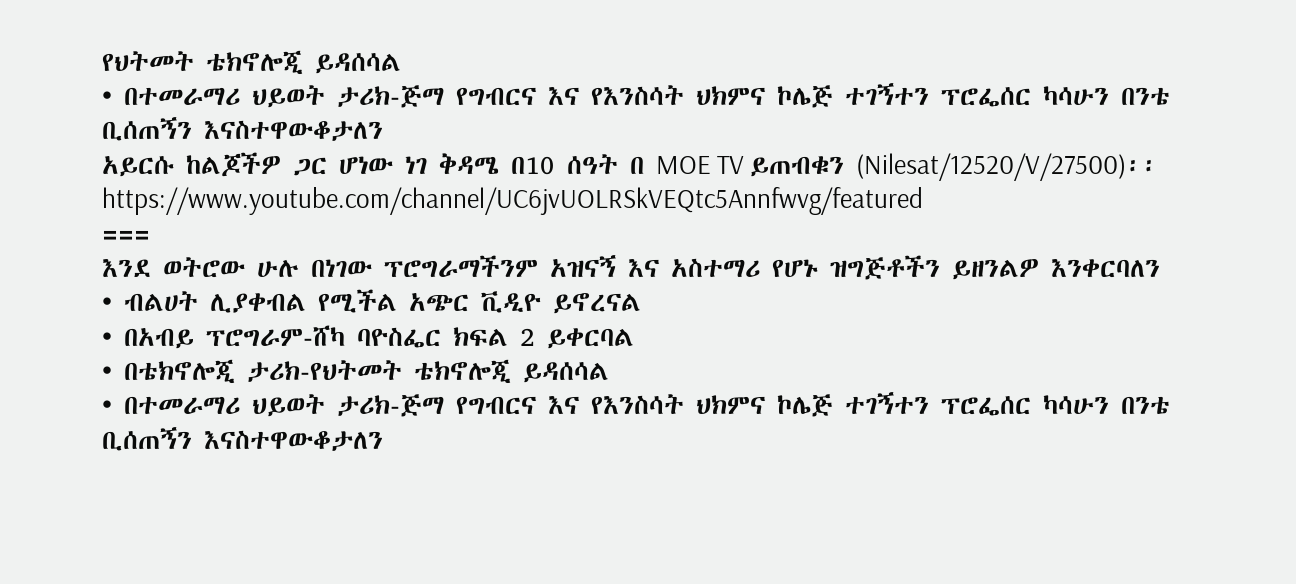የህትመት ቴክኖሎጂ ይዳሰሳል
• በተመራማሪ ህይወት ታሪክ-ጅማ የግብርና እና የእንስሳት ህክምና ኮሌጅ ተገኝተን ፕሮፌሰር ካሳሁን በንቴ ቢሰጠኝን እናስተዋውቆታለን
አይርሱ ከልጆችዎ ጋር ሆነው ነገ ቅዳሜ በ10 ሰዓት በ MOE TV ይጠብቁን (Nilesat/12520/V/27500)፡፡
https://www.youtube.com/channel/UC6jvUOLRSkVEQtc5Annfwvg/featured
===
እንደ ወትሮው ሁሉ በነገው ፕሮግራማችንም አዝናኝ እና አስተማሪ የሆኑ ዝግጅቶችን ይዘንልዎ እንቀርባለን
• ብልሀት ሊያቀብል የሚችል አጭር ቪዲዮ ይኖረናል
• በአብይ ፕሮግራም-ሸካ ባዮስፌር ክፍል 2 ይቀርባል
• በቴክኖሎጂ ታሪክ-የህትመት ቴክኖሎጂ ይዳሰሳል
• በተመራማሪ ህይወት ታሪክ-ጅማ የግብርና እና የእንስሳት ህክምና ኮሌጅ ተገኝተን ፕሮፌሰር ካሳሁን በንቴ ቢሰጠኝን እናስተዋውቆታለን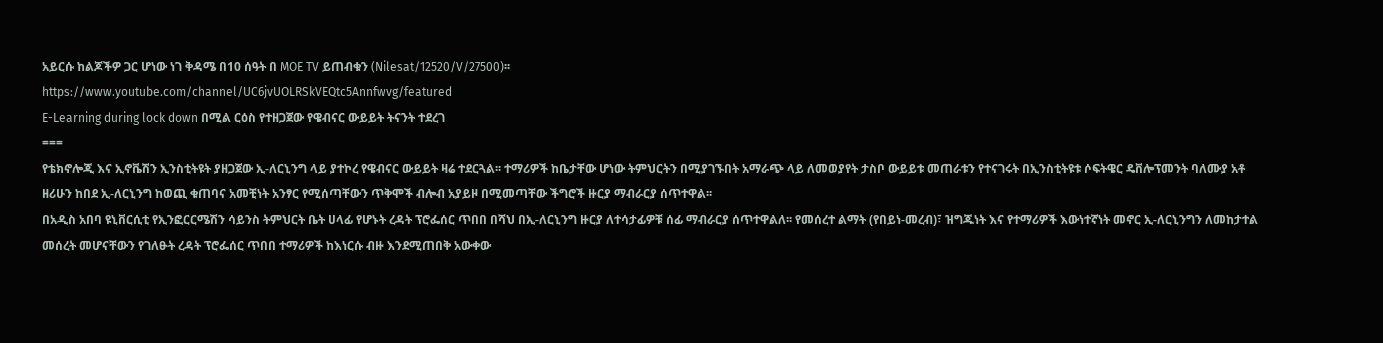አይርሱ ከልጆችዎ ጋር ሆነው ነገ ቅዳሜ በ10 ሰዓት በ MOE TV ይጠብቁን (Nilesat/12520/V/27500)፡፡
https://www.youtube.com/channel/UC6jvUOLRSkVEQtc5Annfwvg/featured
E-Learning during lock down በሚል ርዕስ የተዘጋጀው የዌብናር ውይይት ትናንት ተደረገ
===
የቴክኖሎጂ እና ኢኖቬሽን ኢንስቲትዩት ያዘጋጀው ኢ-ለርኒንግ ላይ ያተኮረ የዌብናር ውይይት ዛሬ ተደርጓል፡፡ ተማሪዎች ከቤታቸው ሆነው ትምህርትን በሚያገኙበት አማራጭ ላይ ለመወያየት ታስቦ ውይይቱ መጠራቱን የተናገሩት በኢንስቲትዩቱ ሶፍትዌር ዴቨሎፕመንት ባለሙያ አቶ ዘሪሁን ከበደ ኢ-ለርኒንግ ከወጪ ቁጠባና አመቺነት አንፃር የሚሰጣቸውን ጥቅሞች ብሎብ አያይዞ በሚመጣቸው ችግሮች ዙርያ ማብራርያ ሰጥተዋል፡፡
በአዲስ አበባ ዩኒቨርሲቲ የኢንፎርርሜሽን ሳይንስ ትምህርት ቤት ሀላፊ የሆኑት ረዳት ፕሮፌሰር ጥበበ በሻህ በኢ-ለርኒንግ ዙርያ ለተሳታፊዎቹ ሰፊ ማብራርያ ሰጥተዋልለ፡፡ የመሰረተ ልማት (የበይነ-መረብ)፣ ዝግጁነት እና የተማሪዎች እውነተኛነት መኖር ኢ-ለርኒንግን ለመከታተል መሰረት መሆናቸውን የገለፁት ረዳት ፕሮፌሰር ጥበበ ተማሪዎች ከእነርሱ ብዙ እንደሚጠበቅ አውቀው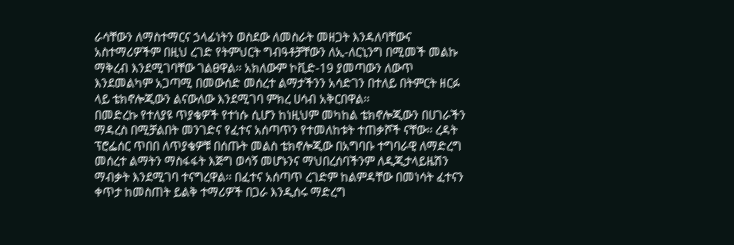ራሳቸውን ለማስተማርና ኃላፊነትን ወስደው ለመስራት መዘጋት እንዳለባቸውና አስተማሪዎችም በዚህ ረገድ የትምህርት ግብዓቶቻቸውን ለኢ-ለርኒንግ በሚመች መልኩ ማቅረብ እንደሚገባቸው ገልፀዋል፡፡ አክለውም ኮቪድ-19 ያመጣውን ለውጥ እንደመልካም አጋጣሚ በመውሰድ መሰረተ ልማታችንን አሳድገን በተለይ በትምርት ዘርፉ ላይ ቴክኖሎጂውን ልናውለው እንደሚገባ ምክረ ሀሳብ አቅርበዋል፡፡
በመድረኩ የተለያዩ ጥያቄዎች የተነሱ ሲሆን ከነዚህም መካከል ቴክኖሎጂውን በሀገራችን ማዳረስ በሚቻልበት መንገድና የፈተና አሰጣጥን የተመለከቱት ተጠቃሾች ናቸው፡፡ ረዳት ፕሮፌሰር ጥበበ ለጥያቄዎቹ በሰጡት መልስ ቴክኖሎጂው በአግባቡ ተግባራዊ ለማድረግ መሰረተ ልማትን ማስፋፋት እጅግ ወሳኝ መሆኑንና ማህበረሰባችንም ለዲጂታላይዜሽን ማብቃት እንደሚገባ ተናግረዋል፡፡ በፈተና አሰጣጥ ረገድም ከልምዳቸው በመነሳት ፈተናን ቀጥታ ከመስጠት ይልቅ ተማሪዎች በጋራ እንዲሰሩ ማድረግ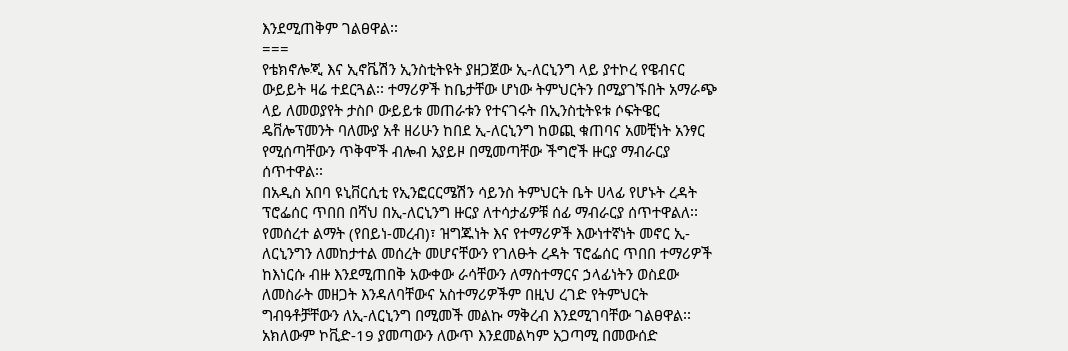እንደሚጠቅም ገልፀዋል፡፡
===
የቴክኖሎጂ እና ኢኖቬሽን ኢንስቲትዩት ያዘጋጀው ኢ-ለርኒንግ ላይ ያተኮረ የዌብናር ውይይት ዛሬ ተደርጓል፡፡ ተማሪዎች ከቤታቸው ሆነው ትምህርትን በሚያገኙበት አማራጭ ላይ ለመወያየት ታስቦ ውይይቱ መጠራቱን የተናገሩት በኢንስቲትዩቱ ሶፍትዌር ዴቨሎፕመንት ባለሙያ አቶ ዘሪሁን ከበደ ኢ-ለርኒንግ ከወጪ ቁጠባና አመቺነት አንፃር የሚሰጣቸውን ጥቅሞች ብሎብ አያይዞ በሚመጣቸው ችግሮች ዙርያ ማብራርያ ሰጥተዋል፡፡
በአዲስ አበባ ዩኒቨርሲቲ የኢንፎርርሜሽን ሳይንስ ትምህርት ቤት ሀላፊ የሆኑት ረዳት ፕሮፌሰር ጥበበ በሻህ በኢ-ለርኒንግ ዙርያ ለተሳታፊዎቹ ሰፊ ማብራርያ ሰጥተዋልለ፡፡ የመሰረተ ልማት (የበይነ-መረብ)፣ ዝግጁነት እና የተማሪዎች እውነተኛነት መኖር ኢ-ለርኒንግን ለመከታተል መሰረት መሆናቸውን የገለፁት ረዳት ፕሮፌሰር ጥበበ ተማሪዎች ከእነርሱ ብዙ እንደሚጠበቅ አውቀው ራሳቸውን ለማስተማርና ኃላፊነትን ወስደው ለመስራት መዘጋት እንዳለባቸውና አስተማሪዎችም በዚህ ረገድ የትምህርት ግብዓቶቻቸውን ለኢ-ለርኒንግ በሚመች መልኩ ማቅረብ እንደሚገባቸው ገልፀዋል፡፡ አክለውም ኮቪድ-19 ያመጣውን ለውጥ እንደመልካም አጋጣሚ በመውሰድ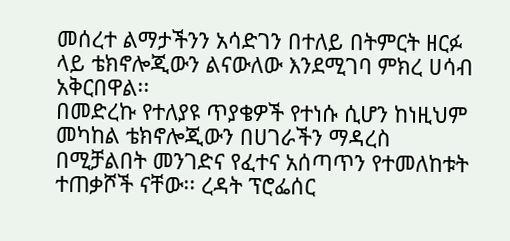መሰረተ ልማታችንን አሳድገን በተለይ በትምርት ዘርፉ ላይ ቴክኖሎጂውን ልናውለው እንደሚገባ ምክረ ሀሳብ አቅርበዋል፡፡
በመድረኩ የተለያዩ ጥያቄዎች የተነሱ ሲሆን ከነዚህም መካከል ቴክኖሎጂውን በሀገራችን ማዳረስ በሚቻልበት መንገድና የፈተና አሰጣጥን የተመለከቱት ተጠቃሾች ናቸው፡፡ ረዳት ፕሮፌሰር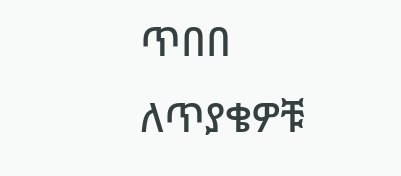ጥበበ ለጥያቄዎቹ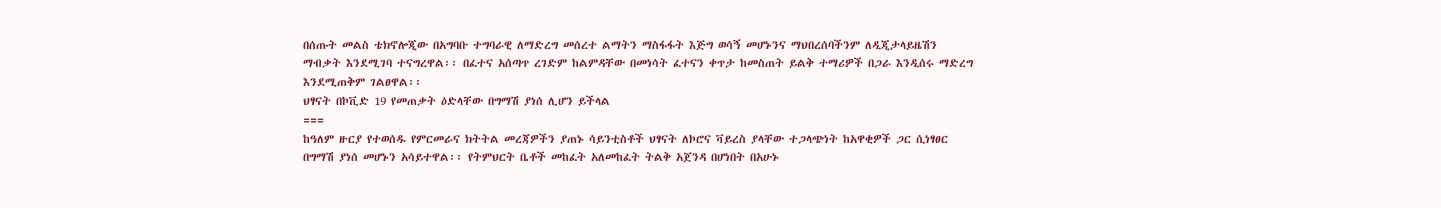በሰጡት መልስ ቴክኖሎጂው በአግባቡ ተግባራዊ ለማድረግ መሰረተ ልማትን ማስፋፋት እጅግ ወሳኝ መሆኑንና ማህበረሰባችንም ለዲጂታላይዜሽን ማብቃት እንደሚገባ ተናግረዋል፡፡ በፈተና አሰጣጥ ረገድም ከልምዳቸው በመነሳት ፈተናን ቀጥታ ከመስጠት ይልቅ ተማሪዎች በጋራ እንዲሰሩ ማድረግ እንደሚጠቅም ገልፀዋል፡፡
ህፃናት በኮቪድ 19 የመጠቃት ዕድላቸው በግማሽ ያነሰ ሊሆን ይችላል
===
ከዓለም ዙርያ የተወሰዱ የምርመራና ክትትል መረጃዎችን ያጠኑ ሳይንቲስቶች ህፃናት ለኮሮና ቫይረስ ያላቸው ተጋላጭነት ከአዋቂዎች ጋር ሲነፃፀር በግማሽ ያነሰ መሆኑን አሳይተዋል፡፡ የትምህርት ቤቶች መከፈት አለመከፈት ትልቅ አጀንዳ በሆነበት በአሁኑ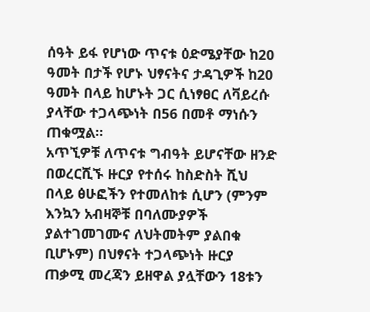ሰዓት ይፋ የሆነው ጥናቱ ዕድሜያቸው ከ20 ዓመት በታች የሆኑ ህፃናትና ታዳጊዎች ከ20 ዓመት በላይ ከሆኑት ጋር ሲነፃፀር ለቫይረሱ ያላቸው ተጋላጭነት በ56 በመቶ ማነሱን ጠቁሟል፡፡
አጥኚዎቹ ለጥናቱ ግብዓት ይሆናቸው ዘንድ በወረርሺኙ ዙርያ የተሰሩ ከስድስት ሺህ በላይ ፅሁፎችን የተመለከቱ ሲሆን (ምንም እንኳን አብዛኞቹ በባለሙያዎች ያልተገመገሙና ለህትመትም ያልበቁ ቢሆኑም) በህፃናት ተጋላጭነት ዙርያ ጠቃሚ መረጃን ይዘዋል ያሏቸውን 18ቱን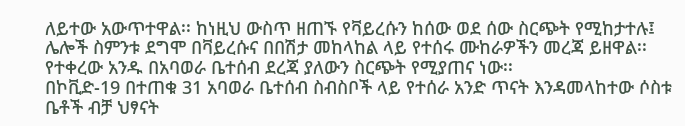ለይተው አውጥተዋል፡፡ ከነዚህ ውስጥ ዘጠኙ የቫይረሱን ከሰው ወደ ሰው ስርጭት የሚከታተሉ፤ ሌሎች ስምንቱ ደግሞ በቫይረሱና በበሽታ መከላከል ላይ የተሰሩ ሙከራዎችን መረጃ ይዘዋል፡፡ የተቀረው አንዱ በአባወራ ቤተሰብ ደረጃ ያለውን ስርጭት የሚያጠና ነው፡፡
በኮቪድ-19 በተጠቁ 31 አባወራ ቤተሰብ ስብስቦች ላይ የተሰራ አንድ ጥናት እንዳመላከተው ሶስቱ ቤቶች ብቻ ህፃናት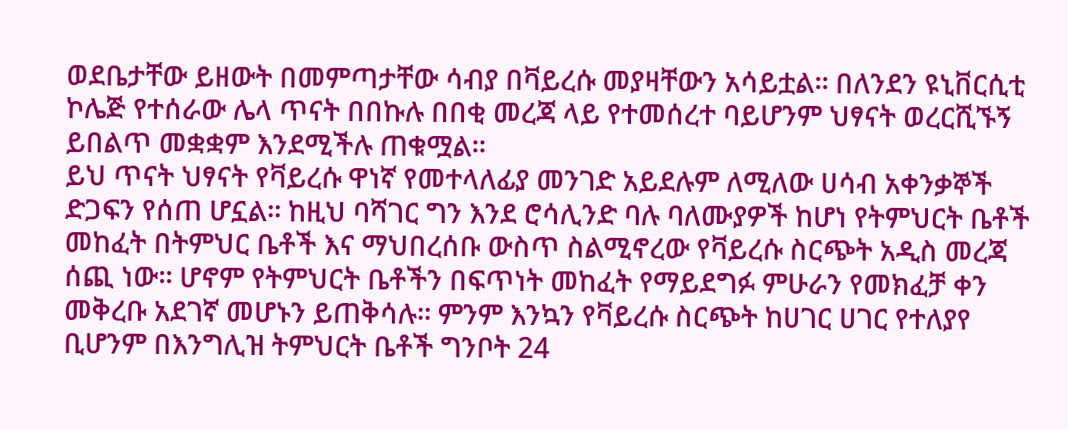ወደቤታቸው ይዘውት በመምጣታቸው ሳብያ በቫይረሱ መያዛቸውን አሳይቷል፡፡ በለንደን ዩኒቨርሲቲ ኮሌጅ የተሰራው ሌላ ጥናት በበኩሉ በበቂ መረጃ ላይ የተመሰረተ ባይሆንም ህፃናት ወረርሺኙኝ ይበልጥ መቋቋም እንደሚችሉ ጠቁሟል፡፡
ይህ ጥናት ህፃናት የቫይረሱ ዋነኛ የመተላለፊያ መንገድ አይደሉም ለሚለው ሀሳብ አቀንቃኞች ድጋፍን የሰጠ ሆኗል፡፡ ከዚህ ባሻገር ግን እንደ ሮሳሊንድ ባሉ ባለሙያዎች ከሆነ የትምህርት ቤቶች መከፈት በትምህር ቤቶች እና ማህበረሰቡ ውስጥ ስልሚኖረው የቫይረሱ ስርጭት አዲስ መረጃ ሰጪ ነው፡፡ ሆኖም የትምህርት ቤቶችን በፍጥነት መከፈት የማይደግፉ ምሁራን የመክፈቻ ቀን መቅረቡ አደገኛ መሆኑን ይጠቅሳሉ፡፡ ምንም እንኳን የቫይረሱ ስርጭት ከሀገር ሀገር የተለያየ ቢሆንም በእንግሊዝ ትምህርት ቤቶች ግንቦት 24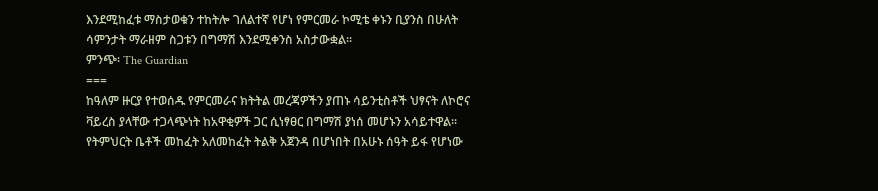እንደሚከፈቱ ማስታወቁን ተከትሎ ገለልተኛ የሆነ የምርመራ ኮሚቴ ቀኑን ቢያንስ በሁለት ሳምንታት ማራዘም ስጋቱን በግማሽ እንደሚቀንስ አስታውቋል፡፡
ምንጭ፡ The Guardian
===
ከዓለም ዙርያ የተወሰዱ የምርመራና ክትትል መረጃዎችን ያጠኑ ሳይንቲስቶች ህፃናት ለኮሮና ቫይረስ ያላቸው ተጋላጭነት ከአዋቂዎች ጋር ሲነፃፀር በግማሽ ያነሰ መሆኑን አሳይተዋል፡፡ የትምህርት ቤቶች መከፈት አለመከፈት ትልቅ አጀንዳ በሆነበት በአሁኑ ሰዓት ይፋ የሆነው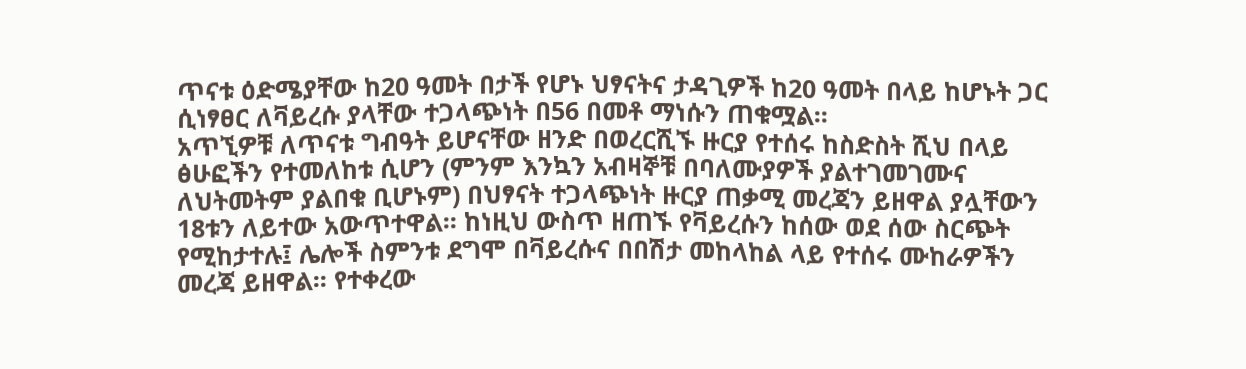ጥናቱ ዕድሜያቸው ከ20 ዓመት በታች የሆኑ ህፃናትና ታዳጊዎች ከ20 ዓመት በላይ ከሆኑት ጋር ሲነፃፀር ለቫይረሱ ያላቸው ተጋላጭነት በ56 በመቶ ማነሱን ጠቁሟል፡፡
አጥኚዎቹ ለጥናቱ ግብዓት ይሆናቸው ዘንድ በወረርሺኙ ዙርያ የተሰሩ ከስድስት ሺህ በላይ ፅሁፎችን የተመለከቱ ሲሆን (ምንም እንኳን አብዛኞቹ በባለሙያዎች ያልተገመገሙና ለህትመትም ያልበቁ ቢሆኑም) በህፃናት ተጋላጭነት ዙርያ ጠቃሚ መረጃን ይዘዋል ያሏቸውን 18ቱን ለይተው አውጥተዋል፡፡ ከነዚህ ውስጥ ዘጠኙ የቫይረሱን ከሰው ወደ ሰው ስርጭት የሚከታተሉ፤ ሌሎች ስምንቱ ደግሞ በቫይረሱና በበሽታ መከላከል ላይ የተሰሩ ሙከራዎችን መረጃ ይዘዋል፡፡ የተቀረው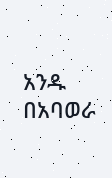አንዱ በአባወራ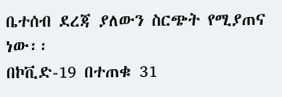ቤተሰብ ደረጃ ያለውን ስርጭት የሚያጠና ነው፡፡
በኮቪድ-19 በተጠቁ 31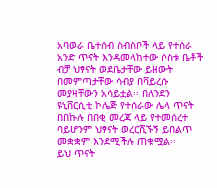አባወራ ቤተሰብ ስብስቦች ላይ የተሰራ አንድ ጥናት እንዳመላከተው ሶስቱ ቤቶች ብቻ ህፃናት ወደቤታቸው ይዘውት በመምጣታቸው ሳብያ በቫይረሱ መያዛቸውን አሳይቷል፡፡ በለንደን ዩኒቨርሲቲ ኮሌጅ የተሰራው ሌላ ጥናት በበኩሉ በበቂ መረጃ ላይ የተመሰረተ ባይሆንም ህፃናት ወረርሺኙኝ ይበልጥ መቋቋም እንደሚችሉ ጠቁሟል፡፡
ይህ ጥናት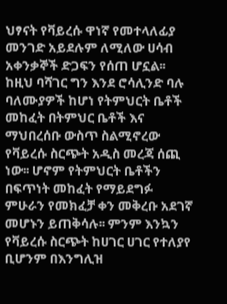ህፃናት የቫይረሱ ዋነኛ የመተላለፊያ መንገድ አይደሉም ለሚለው ሀሳብ አቀንቃኞች ድጋፍን የሰጠ ሆኗል፡፡ ከዚህ ባሻገር ግን እንደ ሮሳሊንድ ባሉ ባለሙያዎች ከሆነ የትምህርት ቤቶች መከፈት በትምህር ቤቶች እና ማህበረሰቡ ውስጥ ስልሚኖረው የቫይረሱ ስርጭት አዲስ መረጃ ሰጪ ነው፡፡ ሆኖም የትምህርት ቤቶችን በፍጥነት መከፈት የማይደግፉ ምሁራን የመክፈቻ ቀን መቅረቡ አደገኛ መሆኑን ይጠቅሳሉ፡፡ ምንም እንኳን የቫይረሱ ስርጭት ከሀገር ሀገር የተለያየ ቢሆንም በእንግሊዝ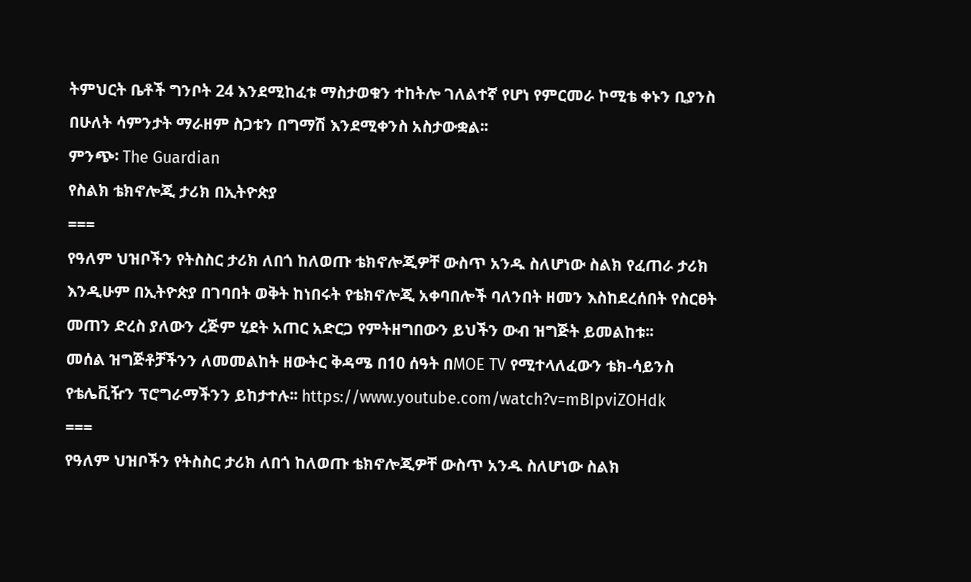ትምህርት ቤቶች ግንቦት 24 እንደሚከፈቱ ማስታወቁን ተከትሎ ገለልተኛ የሆነ የምርመራ ኮሚቴ ቀኑን ቢያንስ በሁለት ሳምንታት ማራዘም ስጋቱን በግማሽ እንደሚቀንስ አስታውቋል፡፡
ምንጭ፡ The Guardian
የስልክ ቴክኖሎጂ ታሪክ በኢትዮጵያ
===
የዓለም ህዝቦችን የትስስር ታሪክ ለበጎ ከለወጡ ቴክኖሎጂዎቸ ውስጥ አንዱ ስለሆነው ስልክ የፈጠራ ታሪክ እንዲሁም በኢትዮጵያ በገባበት ወቅት ከነበሩት የቴክኖሎጂ አቀባበሎች ባለንበት ዘመን እስከደረሰበት የስርፀት መጠን ድረስ ያለውን ረጅም ሂደት አጠር አድርጋ የምትዘግበውን ይህችን ውብ ዝግጅት ይመልከቱ፡፡
መሰል ዝግጅቶቻችንን ለመመልከት ዘውትር ቅዳሜ በ10 ሰዓት በMOE TV የሚተላለፈውን ቴክ-ሳይንስ የቴሌቪዥን ፕሮግራማችንን ይከታተሉ፡፡ https://www.youtube.com/watch?v=mBIpviZOHdk
===
የዓለም ህዝቦችን የትስስር ታሪክ ለበጎ ከለወጡ ቴክኖሎጂዎቸ ውስጥ አንዱ ስለሆነው ስልክ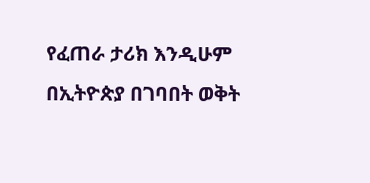የፈጠራ ታሪክ እንዲሁም በኢትዮጵያ በገባበት ወቅት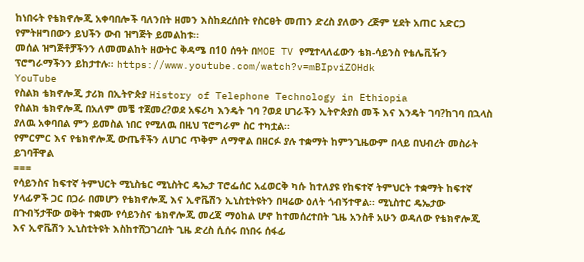ከነበሩት የቴክኖሎጂ አቀባበሎች ባለንበት ዘመን እስከደረሰበት የስርፀት መጠን ድረስ ያለውን ረጅም ሂደት አጠር አድርጋ የምትዘግበውን ይህችን ውብ ዝግጅት ይመልከቱ፡፡
መሰል ዝግጅቶቻችንን ለመመልከት ዘውትር ቅዳሜ በ10 ሰዓት በMOE TV የሚተላለፈውን ቴክ-ሳይንስ የቴሌቪዥን ፕሮግራማችንን ይከታተሉ፡፡ https://www.youtube.com/watch?v=mBIpviZOHdk
YouTube
የስልክ ቴክኖሎጂ ታሪክ በኢትዮጵያ History of Telephone Technology in Ethiopia
የስልክ ቴክኖሎጂ በአለም መቼ ተጀመረ?ወደ አፍሪካ እንዴት ገባ ?ወደ ሀገራችን ኢትዮጵያስ መች እና እንዴት ገባ?ከገባ በኋላስ ያለዉ አቀባበል ምን ይመስል ነበር የሚለዉ በዚህ ፕሮግራም ስር ተካቷል፡፡
የምርምር እና የቴክኖሎጂ ውጤቶችን ለሀገር ጥቅም ለማዋል በዘርፉ ያሉ ተቋማት ከምንጊዜውም በላይ በህብረት መስራት ይገባቸዋል
===
የሳይንስና ከፍተኛ ትምህርት ሚኒስቴር ሚኒስትር ዴኤታ ፐሮፌሰር አፈወርቅ ካሱ ከተለያዩ የከፍተኛ ትምህርት ተቋማት ከፍተኛ ሃላፊዎች ጋር በጋራ በመሆን የቴክኖሎጂ እና ኢኖቬሽን ኢኒስቲትዩትን በዛሬው ዕለት ጎብኝተዋል፡፡ ሚኒስተር ዴኤታው በጉብኝታቸው ወቅት ተቋሙ የሳይንስና ቴክኖሎጂ መረጃ ማዕከል ሆኖ ከተመሰረተበት ጊዜ አንስቶ አሁን ወዳለው የቴክኖሎጂ እና ኢኖቬሽን ኢኒስቲትዩት እስከተሸጋገረበት ጊዜ ድረስ ሲሰሩ በነበሩ ሰፋፊ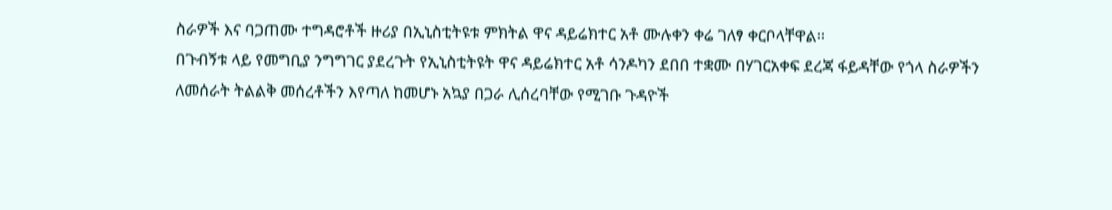ስራዎች እና ባጋጠሙ ተግዳሮቶች ዙሪያ በኢኒስቲትዩቱ ምክትል ዋና ዳይሬክተር አቶ ሙሉቀን ቀሬ ገለፃ ቀርቦላቸዋል፡፡
በጉብኝቱ ላይ የመግቢያ ንግግገር ያደረጉት የኢኒስቲትዩት ዋና ዳይሬክተር አቶ ሳንዶካን ደበበ ተቋሙ በሃገርአቀፍ ደረጃ ፋይዳቸው የጎላ ስራዎችን ለመሰራት ትልልቅ መሰረቶችን እየጣለ ከመሆኑ አኳያ በጋራ ሊሰረባቸው የሚገቡ ጉዳዮች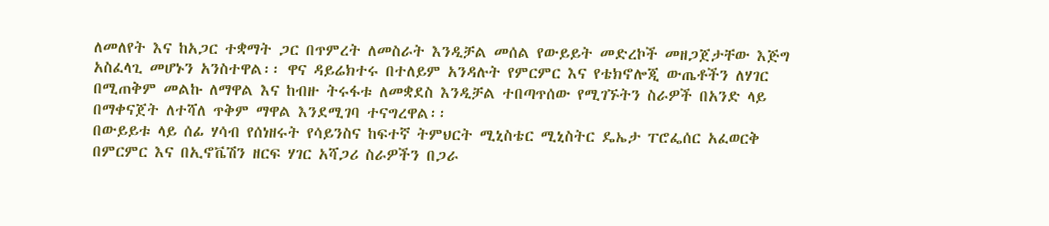ለመለየት እና ከአጋር ተቋማት ጋር በጥምረት ለመስራት እንዲቻል መሰል የውይይት መድረኮች መዘጋጀታቸው እጅግ አስፈላጊ መሆኑን አንስተዋል፡፡ ዋና ዳይሬክተሩ በተለይም አንዳሉት የምርምር እና የቴክኖሎጂ ውጤቶችን ለሃገር በሚጠቅም መልኩ ለማዋል እና ከብዙ ትሩፋቱ ለመቋደስ እንዲቻል ተበጣጥሰው የሚገኙትን ስራዎች በአንድ ላይ በማቀናጀት ለተሻለ ጥቅም ማዋል እንደሚገባ ተናግረዋል፡፡
በውይይቱ ላይ ሰፊ ሃሳብ የሰነዘሩት የሳይንስና ከፍተኛ ትምህርት ሚኒስቴር ሚኒስትር ዴኤታ ፐሮፌሰር አፈወርቅ በምርምር እና በኢኖቬሽን ዘርፍ ሃገር አሻጋሪ ስራዎችን በጋራ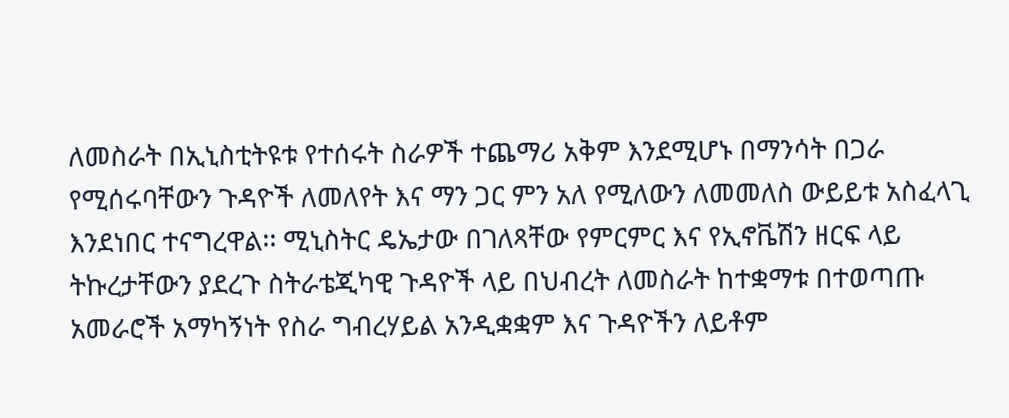ለመስራት በኢኒስቲትዩቱ የተሰሩት ስራዎች ተጨማሪ አቅም እንደሚሆኑ በማንሳት በጋራ የሚሰሩባቸውን ጉዳዮች ለመለየት እና ማን ጋር ምን አለ የሚለውን ለመመለስ ውይይቱ አስፈላጊ እንደነበር ተናግረዋል፡፡ ሚኒስትር ዴኤታው በገለጻቸው የምርምር እና የኢኖቬሽን ዘርፍ ላይ ትኩረታቸውን ያደረጉ ስትራቴጂካዊ ጉዳዮች ላይ በህብረት ለመስራት ከተቋማቱ በተወጣጡ አመራሮች አማካኝነት የስራ ግብረሃይል አንዲቋቋም እና ጉዳዮችን ለይቶም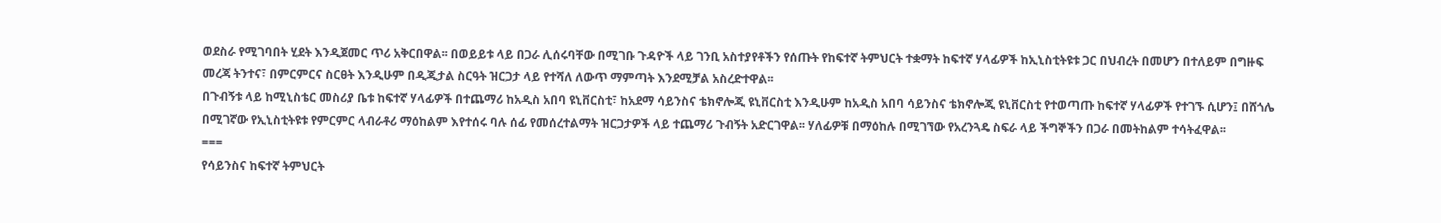ወደስራ የሚገባበት ሂደት እንዲጀመር ጥሪ አቅርበዋል፡፡ በወይይቱ ላይ በጋራ ሊሰሩባቸው በሚገቡ ጉዳዮች ላይ ገንቢ አስተያየቶችን የሰጡት የከፍተኛ ትምህርት ተቋማት ከፍተኛ ሃላፊዎች ከኢኒስቲትዩቱ ጋር በህብረት በመሆን በተለይም በግዙፍ መረጃ ትንተና፣ በምርምርና ስርፀት እንዲሁም በዲጂታል ስርዓት ዝርጋታ ላይ የተሻለ ለውጥ ማምጣት እንደሚቻል አስረድተዋል፡፡
በጉብኝቱ ላይ ከሚኒስቴር መስሪያ ቤቱ ከፍተኛ ሃላፊዎች በተጨማሪ ከአዲስ አበባ ዩኒቨርስቲ፣ ከአደማ ሳይንስና ቴክኖሎጂ ዩኒቨርስቲ እንዲሁም ከአዲስ አበባ ሳይንስና ቴክኖሎጂ ዩኒቨርስቲ የተወጣጡ ከፍተኛ ሃላፊዎች የተገኙ ሲሆን፤ በሸጎሌ በሚገኛው የኢኒስቲትዩቱ የምርምር ላብራቶሪ ማዕከልም እየተሰሩ ባሉ ሰፊ የመሰረተልማት ዝርጋታዎች ላይ ተጨማሪ ጉብኝት አድርገዋል፡፡ ሃለፊዎቹ በማዕከሉ በሚገኘው የአረንጓዴ ስፍራ ላይ ችግኞችን በጋራ በመትከልም ተሳትፈዋል፡፡
===
የሳይንስና ከፍተኛ ትምህርት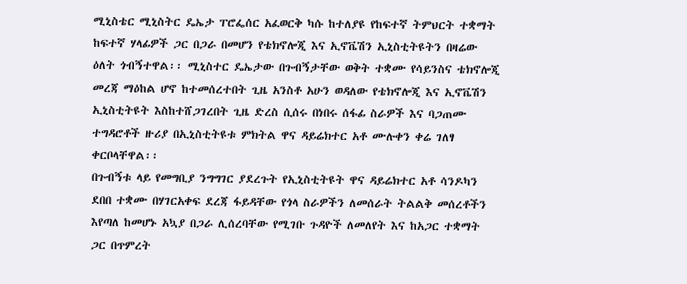ሚኒስቴር ሚኒስትር ዴኤታ ፐሮፌሰር አፈወርቅ ካሱ ከተለያዩ የከፍተኛ ትምህርት ተቋማት ከፍተኛ ሃላፊዎች ጋር በጋራ በመሆን የቴክኖሎጂ እና ኢኖቬሽን ኢኒስቲትዩትን በዛሬው ዕለት ጎብኝተዋል፡፡ ሚኒስተር ዴኤታው በጉብኝታቸው ወቅት ተቋሙ የሳይንስና ቴክኖሎጂ መረጃ ማዕከል ሆኖ ከተመሰረተበት ጊዜ አንስቶ አሁን ወዳለው የቴክኖሎጂ እና ኢኖቬሽን ኢኒስቲትዩት እስከተሸጋገረበት ጊዜ ድረስ ሲሰሩ በነበሩ ሰፋፊ ስራዎች እና ባጋጠሙ ተግዳሮቶች ዙሪያ በኢኒስቲትዩቱ ምክትል ዋና ዳይሬክተር አቶ ሙሉቀን ቀሬ ገለፃ ቀርቦላቸዋል፡፡
በጉብኝቱ ላይ የመግቢያ ንግግገር ያደረጉት የኢኒስቲትዩት ዋና ዳይሬክተር አቶ ሳንዶካን ደበበ ተቋሙ በሃገርአቀፍ ደረጃ ፋይዳቸው የጎላ ስራዎችን ለመሰራት ትልልቅ መሰረቶችን እየጣለ ከመሆኑ አኳያ በጋራ ሊሰረባቸው የሚገቡ ጉዳዮች ለመለየት እና ከአጋር ተቋማት ጋር በጥምረት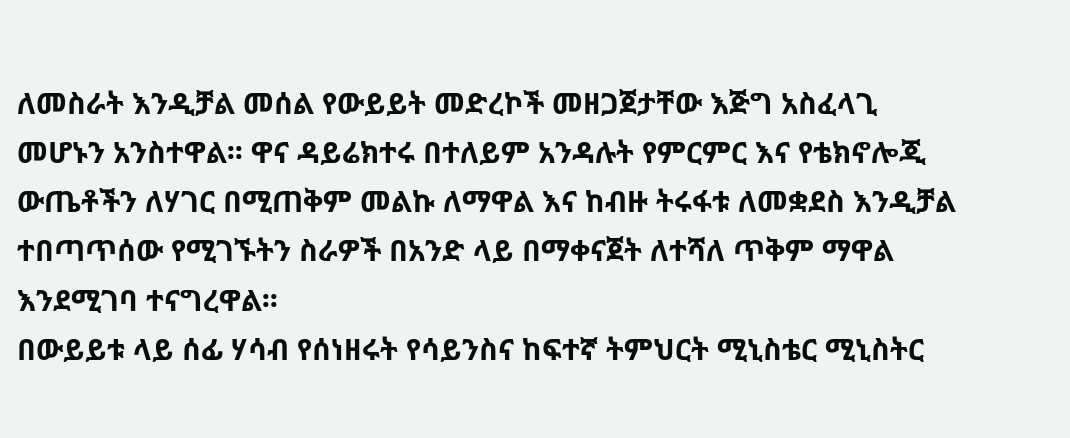ለመስራት እንዲቻል መሰል የውይይት መድረኮች መዘጋጀታቸው እጅግ አስፈላጊ መሆኑን አንስተዋል፡፡ ዋና ዳይሬክተሩ በተለይም አንዳሉት የምርምር እና የቴክኖሎጂ ውጤቶችን ለሃገር በሚጠቅም መልኩ ለማዋል እና ከብዙ ትሩፋቱ ለመቋደስ እንዲቻል ተበጣጥሰው የሚገኙትን ስራዎች በአንድ ላይ በማቀናጀት ለተሻለ ጥቅም ማዋል እንደሚገባ ተናግረዋል፡፡
በውይይቱ ላይ ሰፊ ሃሳብ የሰነዘሩት የሳይንስና ከፍተኛ ትምህርት ሚኒስቴር ሚኒስትር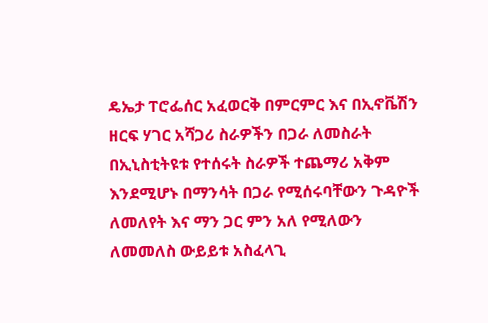ዴኤታ ፐሮፌሰር አፈወርቅ በምርምር እና በኢኖቬሽን ዘርፍ ሃገር አሻጋሪ ስራዎችን በጋራ ለመስራት በኢኒስቲትዩቱ የተሰሩት ስራዎች ተጨማሪ አቅም እንደሚሆኑ በማንሳት በጋራ የሚሰሩባቸውን ጉዳዮች ለመለየት እና ማን ጋር ምን አለ የሚለውን ለመመለስ ውይይቱ አስፈላጊ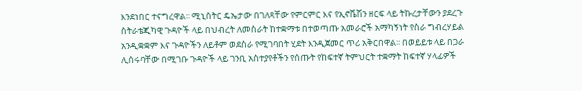እንደነበር ተናግረዋል፡፡ ሚኒስትር ዴኤታው በገለጻቸው የምርምር እና የኢኖቬሽን ዘርፍ ላይ ትኩረታቸውን ያደረጉ ስትራቴጂካዊ ጉዳዮች ላይ በህብረት ለመስራት ከተቋማቱ በተወጣጡ አመራሮች አማካኝነት የስራ ግብረሃይል አንዲቋቋም እና ጉዳዮችን ለይቶም ወደስራ የሚገባበት ሂደት እንዲጀመር ጥሪ አቅርበዋል፡፡ በወይይቱ ላይ በጋራ ሊሰሩባቸው በሚገቡ ጉዳዮች ላይ ገንቢ አስተያየቶችን የሰጡት የከፍተኛ ትምህርት ተቋማት ከፍተኛ ሃላፊዎች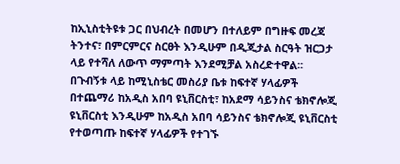ከኢኒስቲትዩቱ ጋር በህብረት በመሆን በተለይም በግዙፍ መረጃ ትንተና፣ በምርምርና ስርፀት እንዲሁም በዲጂታል ስርዓት ዝርጋታ ላይ የተሻለ ለውጥ ማምጣት እንደሚቻል አስረድተዋል፡፡
በጉብኝቱ ላይ ከሚኒስቴር መስሪያ ቤቱ ከፍተኛ ሃላፊዎች በተጨማሪ ከአዲስ አበባ ዩኒቨርስቲ፣ ከአደማ ሳይንስና ቴክኖሎጂ ዩኒቨርስቲ እንዲሁም ከአዲስ አበባ ሳይንስና ቴክኖሎጂ ዩኒቨርስቲ የተወጣጡ ከፍተኛ ሃላፊዎች የተገኙ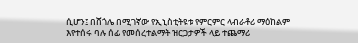ሲሆን፤ በሸጎሌ በሚገኛው የኢኒስቲትዩቱ የምርምር ላብራቶሪ ማዕከልም እየተሰሩ ባሉ ሰፊ የመሰረተልማት ዝርጋታዎች ላይ ተጨማሪ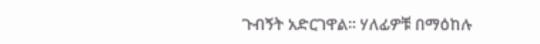ጉብኝት አድርገዋል፡፡ ሃለፊዎቹ በማዕከሉ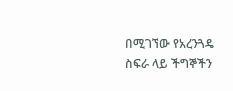በሚገኘው የአረንጓዴ ስፍራ ላይ ችግኞችን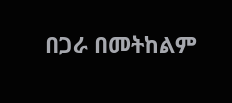በጋራ በመትከልም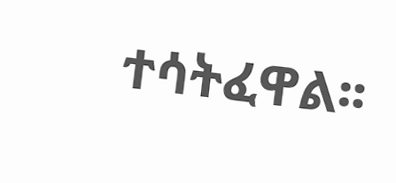ተሳትፈዋል፡፡